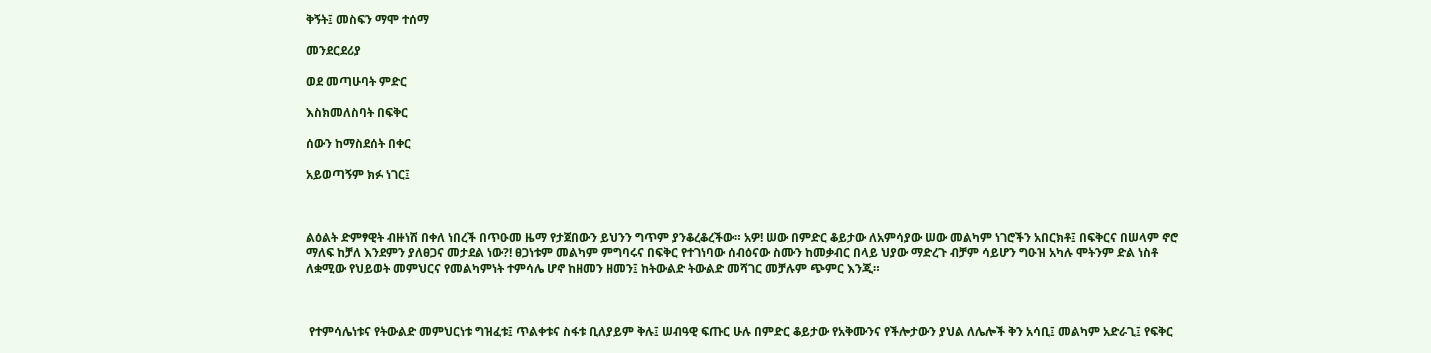ቅኝት፤ መስፍን ማሞ ተሰማ

መንደርደሪያ

ወደ መጣሁባት ምድር

እስክመለስባት በፍቅር

ሰውን ከማስደሰት በቀር

አይወጣኝም ክፉ ነገር፤



ልዕልት ድምፃዊት ብዙነሽ በቀለ ነበረች በጥዑመ ዜማ የታጀበውን ይህንን ግጥም ያንቆረቆረችው። አዎ! ሠው በምድር ቆይታው ለአምሳያው ሠው መልካም ነገሮችን አበርክቶ፤ በፍቅርና በሠላም ኖሮ ማለፍ ከቻለ እንደምን ያለፀጋና መታደል ነው?! ፀጋነቱም መልካም ምግባሩና በፍቅር የተገነባው ሰብዕናው ስሙን ከመቃብር በላይ ህያው ማድረጉ ብቻም ሳይሆን ግዑዝ አካሉ ሞትንም ድል ነስቶ ለቋሚው የህይወት መምህርና የመልካምነት ተምሳሌ ሆኖ ከዘመን ዘመን፤ ከትውልድ ትውልድ መሻገር መቻሉም ጭምር እንጂ።



 የተምሳሌነቱና የትውልድ መምህርነቱ ግዝፈቱ፤ ጥልቀቱና ስፋቱ ቢለያይም ቅሉ፤ ሠብዓዊ ፍጡር ሁሉ በምድር ቆይታው የአቅሙንና የችሎታውን ያህል ለሌሎች ቅን አሳቢ፤ መልካም አድራጊ፤ የፍቅር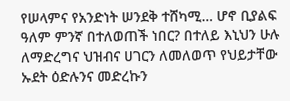የሠላምና የአንድነት ሠንደቅ ተሸካሚ… ሆኖ ቢያልፍ ዓለም ምንኛ በተለወጠች ነበር? በተለይ እኒህን ሁሉ ለማድረግና ህዝብና ሀገርን ለመለወጥ የህይታቸው ኡደት ዕድሉንና መድረኩን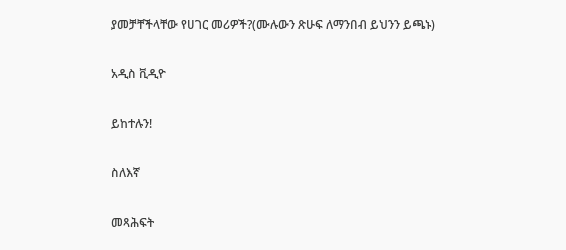ያመቻቸችላቸው የሀገር መሪዎች?(ሙሉውን ጽሁፍ ለማንበብ ይህንን ይጫኑ)

አዲስ ቪዲዮ

ይከተሉን!

ስለእኛ

መጻሕፍት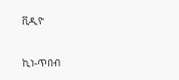ቪዲዮ

ኪነ-ጥበብ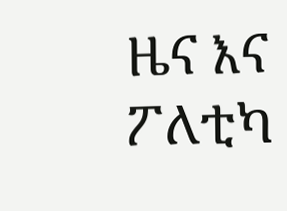ዜና እና ፖለቲካ